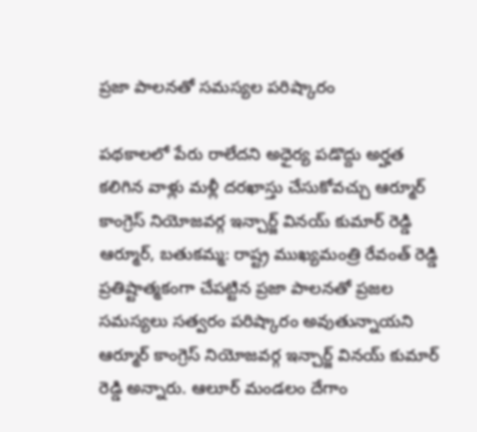ప్రజా పాలనతో సమస్యల పరిష్కారం

పథకాలలో పేరు రాలేదని అధైర్య పడొద్దు అర్హత కలిగిన వాళ్లు మళ్లీ దరఖాస్తు చేసుకోవచ్చు ఆర్మూర్ కాంగ్రెస్ నియోజవర్గ ఇన్చార్జ్ వినయ్ కుమార్ రెడ్డి ఆర్మూర్, బతుకమ్మ: రాష్ట్ర ముఖ్యమంత్రి రేవంత్ రెడ్డి ప్రతిష్టాత్మకంగా చేపట్టిన ప్రజా పాలనతో ప్రజల సమస్యలు సత్వరం పరిష్కారం అవుతున్నాయని ఆర్మూర్ కాంగ్రెస్ నియోజవర్గ ఇన్చార్జ్ వినయ్ కుమార్ రెడ్డి అన్నారు. ఆలూర్ మండలం దేగాం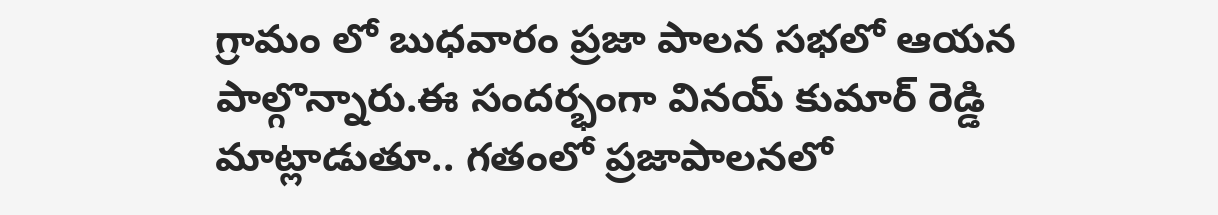గ్రామం లో బుధవారం ప్రజా పాలన సభలో ఆయన పాల్గొన్నారు.ఈ సందర్భంగా వినయ్ కుమార్ రెడ్డి మాట్లాడుతూ.. గతంలో ప్రజాపాలనలో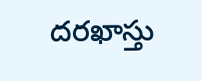దరఖాస్తు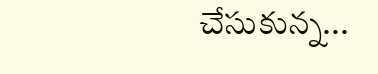చేసుకున్న...